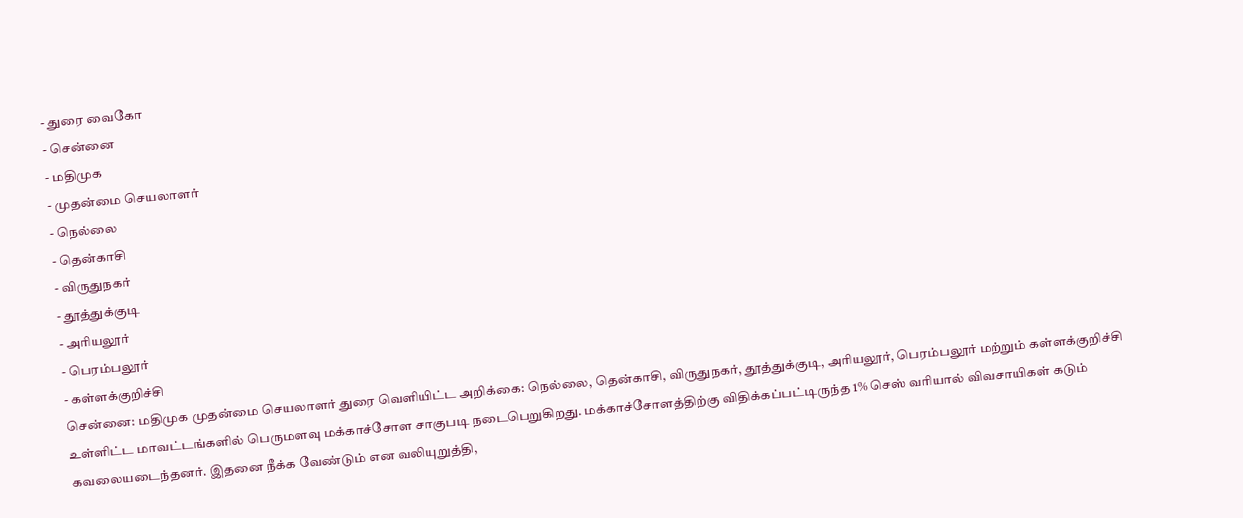- துரை வைகோ
- சென்னை
- மதிமுக
- முதன்மை செயலாளர்
- நெல்லை
- தென்காசி
- விருதுநகர்
- தூத்துக்குடி
- அரியலூர்
- பெரம்பலூர்
- கள்ளக்குறிச்சி
சென்னை: மதிமுக முதன்மை செயலாளர் துரை வெளியிட்ட அறிக்கை: நெல்லை, தென்காசி, விருதுநகர், தூத்துக்குடி, அரியலூர், பெரம்பலூர் மற்றும் கள்ளக்குறிச்சி உள்ளிட்ட மாவட்டங்களில் பெருமளவு மக்காச்சோள சாகுபடி நடைபெறுகிறது. மக்காச்சோளத்திற்கு விதிக்கப்பட்டிருந்த 1% செஸ் வரியால் விவசாயிகள் கடும் கவலையடைந்தனர். இதனை நீக்க வேண்டும் என வலியுறுத்தி,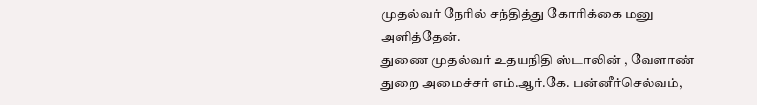முதல்வர் நேரில் சந்தித்து கோரிக்கை மனு அளித்தேன்.
துணை முதல்வர் உதயநிதி ஸ்டாலின் , வேளாண் துறை அமைச்சர் எம்.ஆர்.கே. பன்னீர்செல்வம்,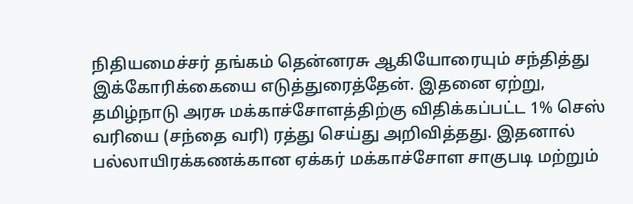நிதியமைச்சர் தங்கம் தென்னரசு ஆகியோரையும் சந்தித்து இக்கோரிக்கையை எடுத்துரைத்தேன். இதனை ஏற்று, தமிழ்நாடு அரசு மக்காச்சோளத்திற்கு விதிக்கப்பட்ட 1% செஸ் வரியை (சந்தை வரி) ரத்து செய்து அறிவித்தது. இதனால் பல்லாயிரக்கணக்கான ஏக்கர் மக்காச்சோள சாகுபடி மற்றும்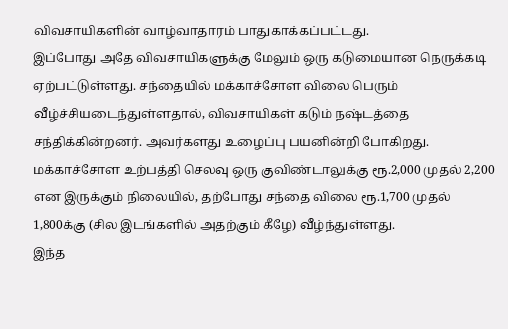விவசாயிகளின் வாழ்வாதாரம் பாதுகாக்கப்பட்டது.
இப்போது அதே விவசாயிகளுக்கு மேலும் ஒரு கடுமையான நெருக்கடி ஏற்பட்டுள்ளது. சந்தையில் மக்காச்சோள விலை பெரும் வீழ்ச்சியடைந்துள்ளதால், விவசாயிகள் கடும் நஷ்டத்தை சந்திக்கின்றனர். அவர்களது உழைப்பு பயனின்றி போகிறது. மக்காச்சோள உற்பத்தி செலவு ஒரு குவிண்டாலுக்கு ரூ.2,000 முதல் 2,200 என இருக்கும் நிலையில், தற்போது சந்தை விலை ரூ.1,700 முதல் 1,800க்கு (சில இடங்களில் அதற்கும் கீழே) வீழ்ந்துள்ளது.
இந்த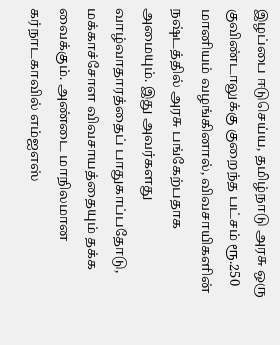இழப்பை ஈடுசெய்ய, தமிழ்நாடு அரசு ஒரு குவிண்டாலுக்கு குறைந்த பட்சம் ரூ.250 மானியம் வழங்கினால், விவசாயிகளின் நஷ்டத்தில் அரசு பங்கேற்பதாக அமையும். இது அவர்களது வாழ்வாதாரத்தைப் பாதுகாப்பதோடு, மக்காச்சோள விவசாயத்தையும் தக்க வைக்கும். அண்டை மாநிலமான கர்நாடகாவில் எம்ஐஎஸ்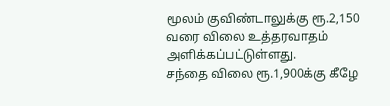மூலம் குவிண்டாலுக்கு ரூ.2,150 வரை விலை உத்தரவாதம் அளிக்கப்பட்டுள்ளது.
சந்தை விலை ரூ.1,900க்கு கீழே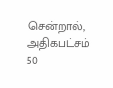சென்றால், அதிகபட்சம் 50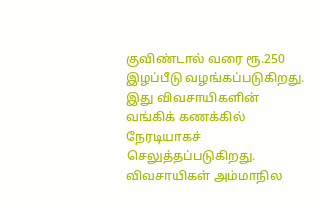குவிண்டால் வரை ரூ.250 இழப்பீடு வழங்கப்படுகிறது. இது விவசாயிகளின் வங்கிக் கணக்கில் நேரடியாகச் செலுத்தப்படுகிறது. விவசாயிகள் அம்மாநில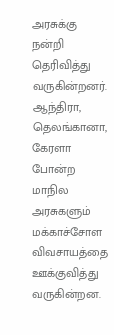அரசுக்கு நன்றி தெரிவித்து வருகின்றனர். ஆந்திரா, தெலங்கானா, கேரளா போன்ற மாநில அரசுகளும் மக்காச்சோள விவசாயத்தை ஊக்குவித்து வருகின்றன.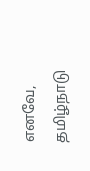எனவே, தமிழ்நாடு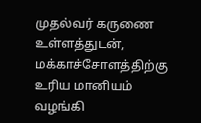முதல்வர் கருணை உள்ளத்துடன், மக்காச்சோளத்திற்கு உரிய மானியம் வழங்கி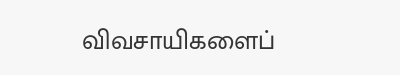விவசாயிகளைப்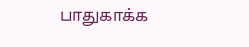பாதுகாக்க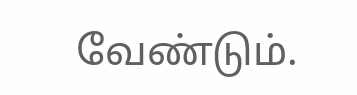வேண்டும்.